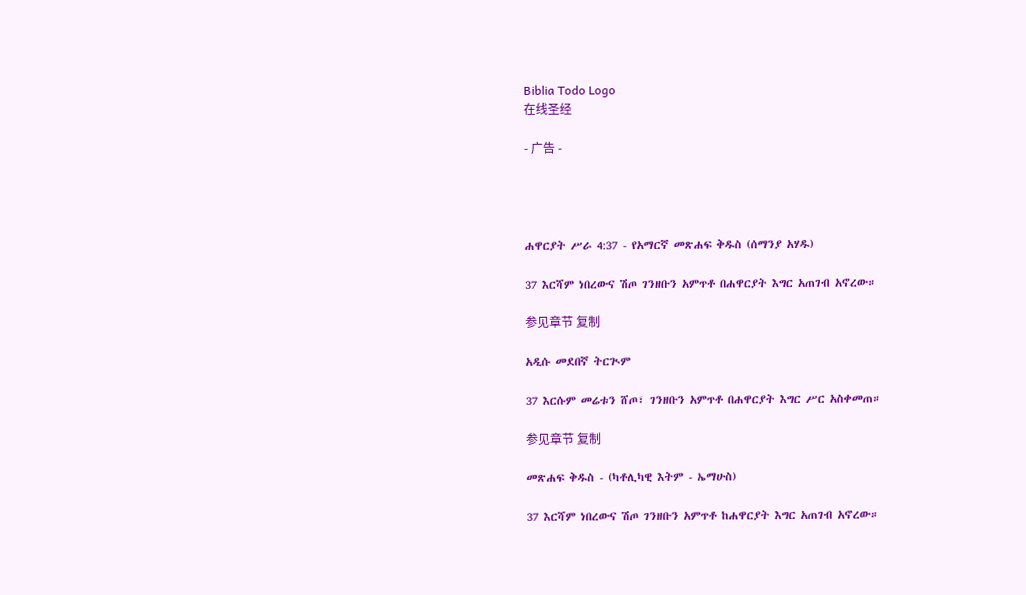Biblia Todo Logo
在线圣经

- 广告 -




ሐዋርያት ሥራ 4:37 - የአማርኛ መጽሐፍ ቅዱስ (ሰማንያ አሃዱ)

37 እርሻም ነበረውና ሽጦ ገንዘቡን አምጥቶ በሐዋርያት እግር አጠገብ አኖረው።

参见章节 复制

አዲሱ መደበኛ ትርጒም

37 እርሱም መሬቱን ሸጦ፣ ገንዘቡን አምጥቶ በሐዋርያት እግር ሥር አስቀመጠ።

参见章节 复制

መጽሐፍ ቅዱስ - (ካቶሊካዊ እትም - ኤማሁስ)

37 እርሻም ነበረውና ሽጦ ገንዘቡን አምጥቶ ከሐዋርያት እግር አጠገብ አኖረው።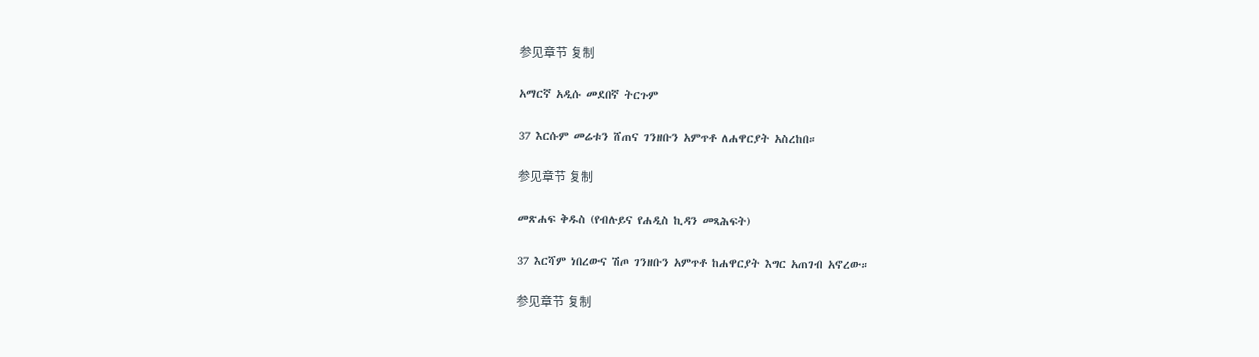参见章节 复制

አማርኛ አዲሱ መደበኛ ትርጉም

37 እርሱም መሬቱን ሸጠና ገንዘቡን አምጥቶ ለሐዋርያት አስረከበ።

参见章节 复制

መጽሐፍ ቅዱስ (የብሉይና የሐዲስ ኪዳን መጻሕፍት)

37 እርሻም ነበረውና ሽጦ ገንዘቡን አምጥቶ ከሐዋርያት እግር አጠገብ አኖረው።

参见章节 复制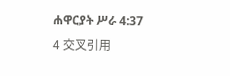ሐዋርያት ሥራ 4:37
4 交叉引用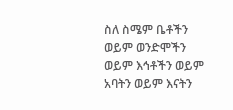ስለ ስሜም ቤቶችን ወይም ወንድሞችን ወይም እኅቶችን ወይም አባትን ወይም እናትን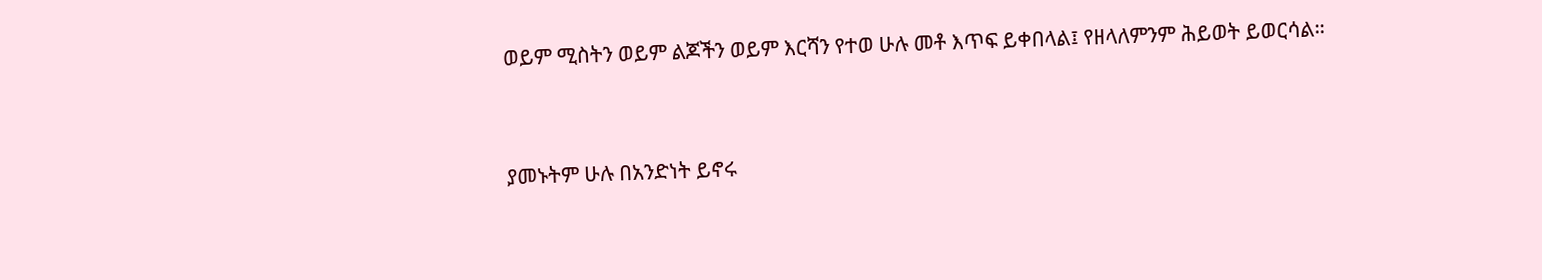ወይም ሚስትን ወይም ልጆችን ወይም እርሻን የተወ ሁሉ መቶ እጥፍ ይቀበላል፤ የዘላለምንም ሕይወት ይወርሳል።


ያመኑትም ሁሉ በአንድነት ይኖሩ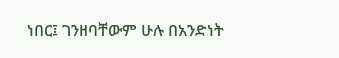ነበር፤ ገንዘባቸውም ሁሉ በአንድነት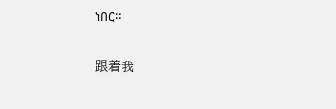ነበር።


跟着我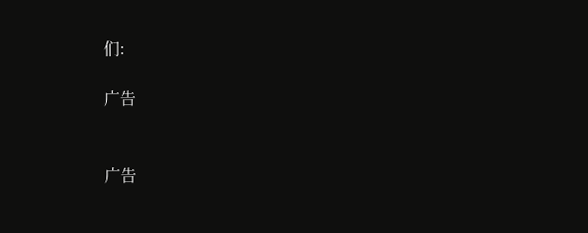们:

广告


广告